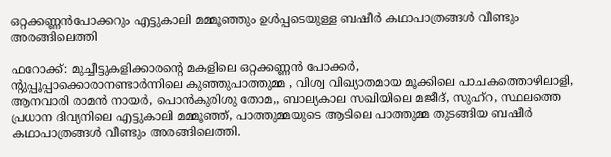ഒറ്റക്കണ്ണന്‍പോക്കറും എട്ടുകാലി മമ്മൂഞ്ഞും ഉള്‍പ്പടെയുള്ള ബഷീര്‍ കഥാപാത്രങ്ങള്‍ വീണ്ടും അരങ്ങിലെത്തി

ഫറോക്ക്: മുച്ചീട്ടുകളിക്കാരന്റെ മകളിലെ ഒറ്റക്കണ്ണന്‍ പോക്കര്‍,
ന്റുപ്പൂപ്പാക്കൊരാനണ്ടാര്‍ന്നിലെ കുഞ്ഞുപാത്തുമ്മ , വിശ്വ വിഖ്യാതമായ മൂക്കിലെ പാചകത്തൊഴിലാളി, ആനവാരി രാമന്‍ നായര്‍, പൊന്‍കുരിശു തോമ,, ബാല്യകാല സഖിയിലെ മജീദ്, സുഹ്റ, സ്ഥലത്തെ പ്രധാന ദിവ്യനിലെ എട്ടുകാലി മമ്മൂഞ്ഞ്, പാത്തുമ്മയുടെ ആടിലെ പാത്തുമ്മ തുടങ്ങിയ ബഷീര്‍ കഥാപാത്രങ്ങള്‍ വീണ്ടും അരങ്ങിലെത്തി.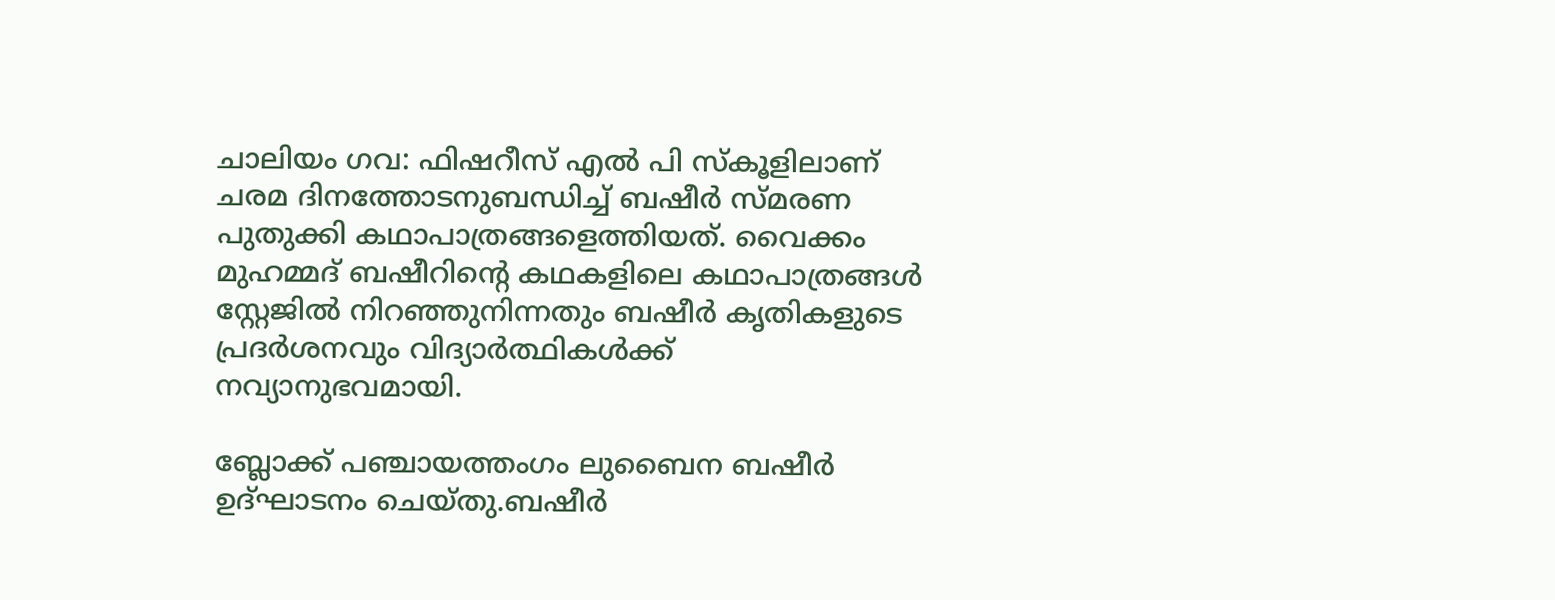ചാലിയം ഗവ: ഫിഷറീസ് എല്‍ പി സ്‌കൂളിലാണ് ചരമ ദിനത്തോടനുബന്ധിച്ച് ബഷീര്‍ സ്മരണ പുതുക്കി കഥാപാത്രങ്ങളെത്തിയത്. വൈക്കം മുഹമ്മദ് ബഷീറിന്റെ കഥകളിലെ കഥാപാത്രങ്ങള്‍ സ്റ്റേജില്‍ നിറഞ്ഞുനിന്നതും ബഷീര്‍ കൃതികളുടെ പ്രദര്‍ശനവും വിദ്യാര്‍ത്ഥികള്‍ക്ക് നവ്യാനുഭവമായി.

ബ്ലോക്ക് പഞ്ചായത്തംഗം ലുബൈന ബഷീര്‍ ഉദ്ഘാടനം ചെയ്തു.ബഷീര്‍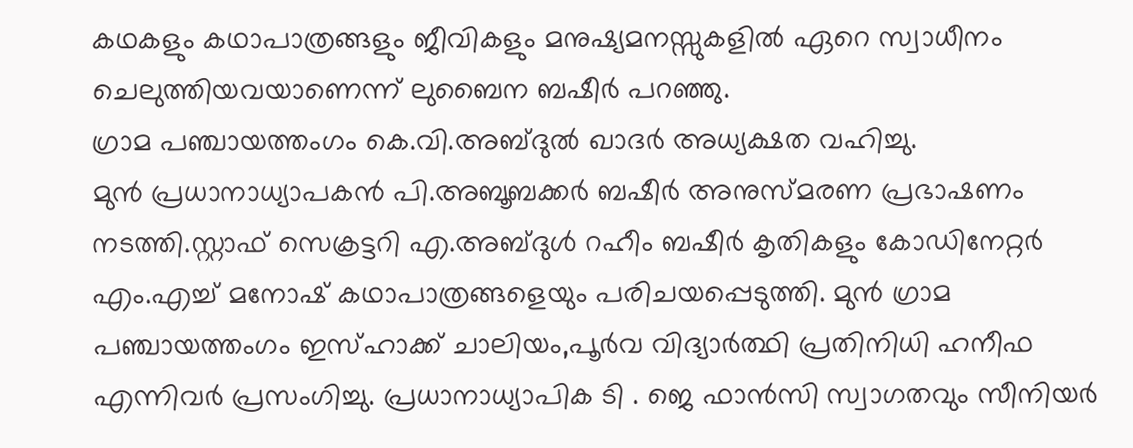കഥകളും കഥാപാത്രങ്ങളും ജീവികളും മനുഷ്യമനസ്സുകളില്‍ ഏറെ സ്വാധീനം ചെലുത്തിയവയാണെന്ന് ലുബൈന ബഷീര്‍ പറഞ്ഞു.
ഗ്രാമ പഞ്ചായത്തംഗം കെ.വി.അബ്ദുല്‍ ഖാദര്‍ അധ്യക്ഷത വഹിച്ചു.
മുന്‍ പ്രധാനാധ്യാപകന്‍ പി.അബൂബക്കര്‍ ബഷീര്‍ അനുസ്മരണ പ്രഭാഷണം നടത്തി.സ്റ്റാഫ് സെക്രട്ടറി എ.അബ്ദുള്‍ റഹീം ബഷീര്‍ കൃതികളും കോഡിനേറ്റര്‍ എം.എച്ച് മനോഷ് കഥാപാത്രങ്ങളെയും പരിചയപ്പെടുത്തി. മുന്‍ ഗ്രാമ പഞ്ചായത്തംഗം ഇസ്ഹാക്ക് ചാലിയം,പൂര്‍വ വിദ്യാര്‍ത്ഥി പ്രതിനിധി ഹനീഫ എന്നിവര്‍ പ്രസംഗിച്ചു. പ്രധാനാധ്യാപിക ടി . ജെ ഫാന്‍സി സ്വാഗതവും സീനിയര്‍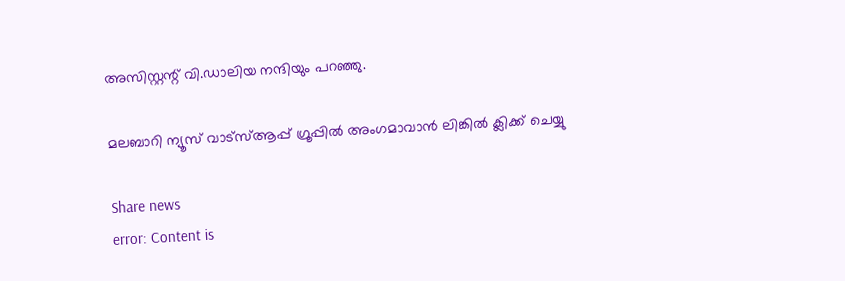അസിസ്റ്റന്റ് വി.ഡാലിയ നന്ദിയും പറഞ്ഞു.

മലബാറി ന്യൂസ് വാട്‌സ്ആപ്പ് ഗ്രൂപ്പില്‍ അംഗമാവാന്‍ ലിങ്കില്‍ ക്ലിക്ക് ചെയ്യു

Share news
error: Content is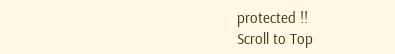protected !!
Scroll to Top